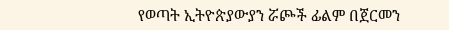የወጣት ኢትዮጵያውያን ሯጮች ፊልም በጀርመን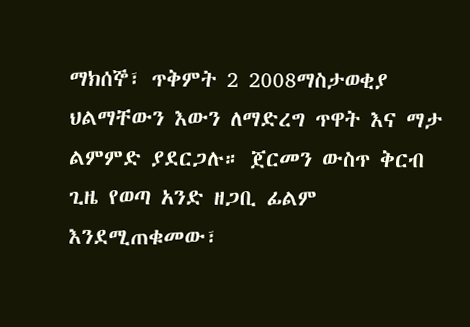ማክሰኞ፣ ጥቅምት 2 2008ማስታወቂያ
ህልማቸውን እውን ለማድረግ ጥዋት እና ማታ ልምምድ ያደርጋሉ። ጀርመን ውስጥ ቅርብ ጊዜ የወጣ አንድ ዘጋቢ ፊልም እንደሚጠቁመው፣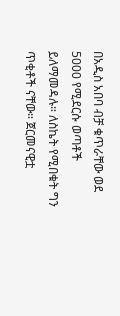በአዲስ አበባ ብቻ ቁጥራቸው ወደ 5000 የሚደርሱ ወጣቶች ይለማመዳሉ። ለስኬት የሚበቁት ግን ጥቂቶች ናቸው። ጀርመናዊቷ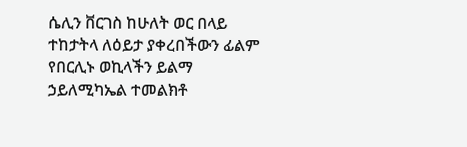ሴሊን ቨርገስ ከሁለት ወር በላይ ተከታትላ ለዕይታ ያቀረበችውን ፊልም የበርሊኑ ወኪላችን ይልማ ኃይለሚካኤል ተመልክቶ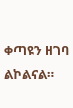ቀጣዩን ዘገባ ልኮልናል።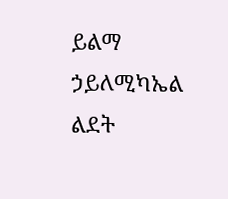ይልማ ኃይለሚካኤል
ልደት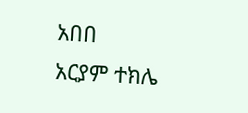አበበ
አርያም ተክሌ